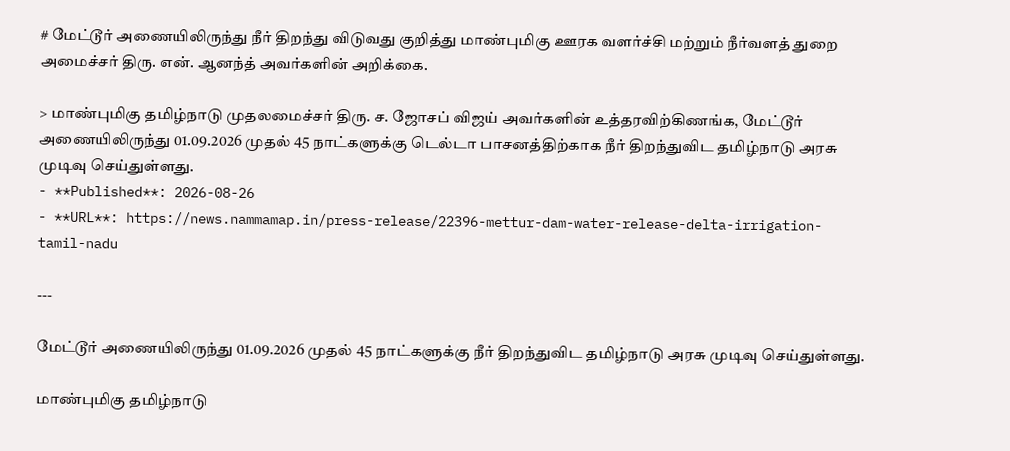# மேட்டூர் அணையிலிருந்து நீர் திறந்து விடுவது குறித்து மாண்புமிகு ஊரக வளர்ச்சி மற்றும் நீர்வளத் துறை அமைச்சர் திரு. என். ஆனந்த் அவர்களின் அறிக்கை.

> மாண்புமிகு தமிழ்நாடு முதலமைச்சர் திரு. ச. ஜோசப் விஜய் அவர்களின் உத்தரவிற்கிணங்க, மேட்டூர் அணையிலிருந்து 01.09.2026 முதல் 45 நாட்களுக்கு டெல்டா பாசனத்திற்காக நீர் திறந்துவிட தமிழ்நாடு அரசு முடிவு செய்துள்ளது.
- **Published**: 2026-08-26
- **URL**: https://news.nammamap.in/press-release/22396-mettur-dam-water-release-delta-irrigation-tamil-nadu

---

மேட்டூர் அணையிலிருந்து 01.09.2026 முதல் 45 நாட்களுக்கு நீர் திறந்துவிட தமிழ்நாடு அரசு முடிவு செய்துள்ளது.

மாண்புமிகு தமிழ்நாடு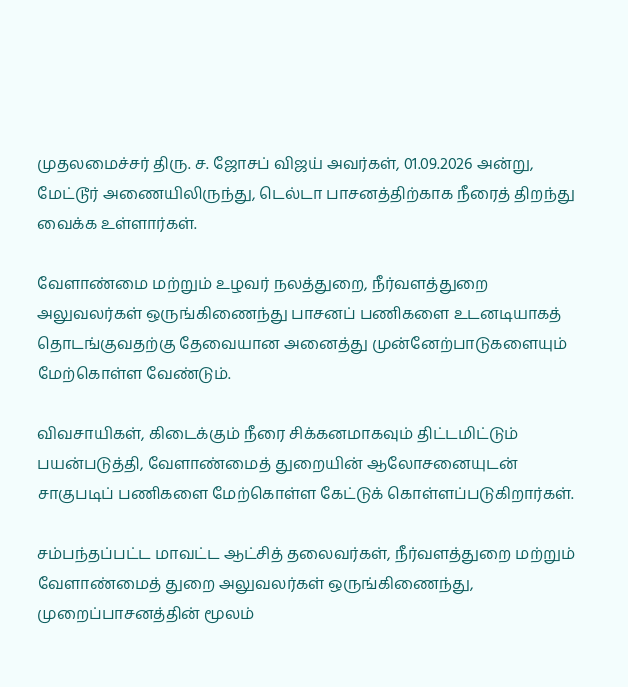முதலமைச்சர் திரு. ச. ஜோசப் விஜய் அவர்கள், 01.09.2026 அன்று, மேட்டூர் அணையிலிருந்து, டெல்டா பாசனத்திற்காக நீரைத் திறந்து வைக்க உள்ளார்கள்.

வேளாண்மை மற்றும் உழவர் நலத்துறை, நீர்வளத்துறை அலுவலர்கள் ஒருங்கிணைந்து பாசனப் பணிகளை உடனடியாகத் தொடங்குவதற்கு தேவையான அனைத்து முன்னேற்பாடுகளையும் மேற்கொள்ள வேண்டும்.

விவசாயிகள், கிடைக்கும் நீரை சிக்கனமாகவும் திட்டமிட்டும் பயன்படுத்தி, வேளாண்மைத் துறையின் ஆலோசனையுடன் சாகுபடிப் பணிகளை மேற்கொள்ள கேட்டுக் கொள்ளப்படுகிறார்கள்.

சம்பந்தப்பட்ட மாவட்ட ஆட்சித் தலைவர்கள், நீர்வளத்துறை மற்றும் வேளாண்மைத் துறை அலுவலர்கள் ஒருங்கிணைந்து, முறைப்பாசனத்தின் மூலம்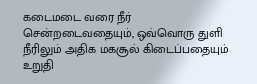கடைமடை வரை நீர் சென்றடைவதையும், ஒவ்வொரு துளி நீரிலும் அதிக மகசூல் கிடைப்பதையும் உறுதி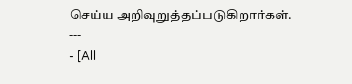செய்ய அறிவுறுத்தப்படுகிறார்கள்.
---
- [All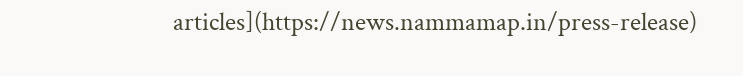articles](https://news.nammamap.in/press-release)